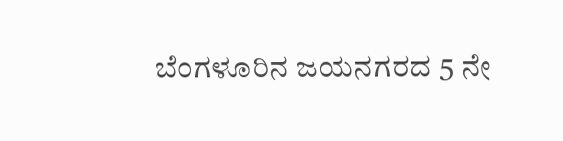ಬೆಂಗಳೂರಿನ ಜಯನಗರದ 5 ನೇ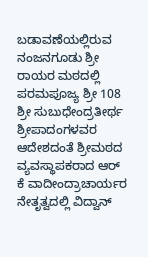ಬಡಾವಣೆಯಲ್ಲಿರುವ ನಂಜನಗೂಡು ಶ್ರೀ ರಾಯರ ಮಠದಲ್ಲಿ ಪರಮಪೂಜ್ಯ ಶ್ರೀ 108 ಶ್ರೀ ಸುಬುಧೇಂದ್ರತೀರ್ಥ ಶ್ರೀಪಾದಂಗಳವರ ಆದೇಶದಂತೆ ಶ್ರೀಮಠದ ವ್ಯವಸ್ಥಾಪಕರಾದ ಆರ್ ಕೆ ವಾದೀಂದ್ರಾಚಾರ್ಯರ ನೇತೃತ್ವದಲ್ಲಿ ವಿದ್ವಾನ್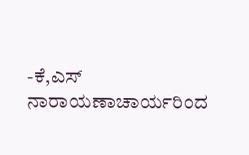-ಕೆ,ಎಸ್ ನಾರಾಯಣಾಚಾರ್ಯರಿಂದ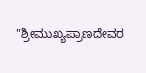"ಶ್ರೀಮುಖ್ಯಪ್ರಾಣದೇವರ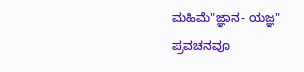ಮಹಿಮೆ"ಜ್ಞಾನ- ಯಜ್ಞ" ಪ್ರವಚನವೂ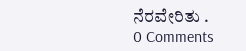ನೆರವೇರಿತು .
0 Comments